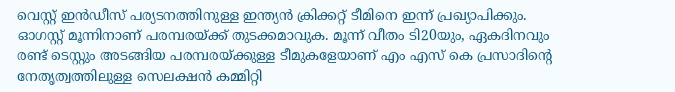വെസ്റ്റ് ഇന്‍ഡീസ് പര്യടനത്തിനുള്ള ഇന്ത്യന്‍ ക്രിക്കറ്റ് ടീമിനെ ഇന്ന് പ്രഖ്യാപിക്കും. ഓഗസ്റ്റ് മൂന്നിനാണ് പരമ്പരയ്ക്ക് തുടക്കമാവുക. മൂന്ന് വീതം ടി20യും, ഏകദിനവും രണ്ട് ടെസ്റ്റും അടങ്ങിയ പരമ്പരയ്ക്കുള്ള ടീമുകളേയാണ് എം എസ് കെ പ്രസാദിന്റെ നേതൃത്വത്തിലുള്ള സെലക്ഷന്‍ കമ്മിറ്റി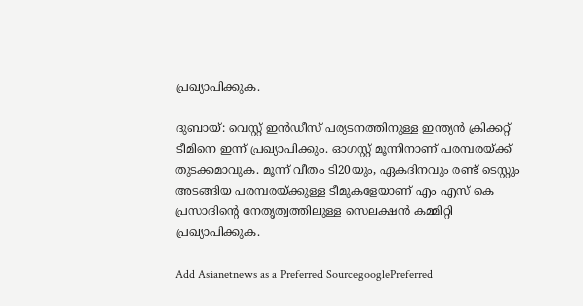പ്രഖ്യാപിക്കുക.

ദുബായ്: വെസ്റ്റ് ഇന്‍ഡീസ് പര്യടനത്തിനുള്ള ഇന്ത്യന്‍ ക്രിക്കറ്റ് ടീമിനെ ഇന്ന് പ്രഖ്യാപിക്കും. ഓഗസ്റ്റ് മൂന്നിനാണ് പരമ്പരയ്ക്ക് തുടക്കമാവുക. മൂന്ന് വീതം ടി20യും, ഏകദിനവും രണ്ട് ടെസ്റ്റും അടങ്ങിയ പരമ്പരയ്ക്കുള്ള ടീമുകളേയാണ് എം എസ് കെ പ്രസാദിന്റെ നേതൃത്വത്തിലുള്ള സെലക്ഷന്‍ കമ്മിറ്റി പ്രഖ്യാപിക്കുക.

Add Asianetnews as a Preferred SourcegooglePreferred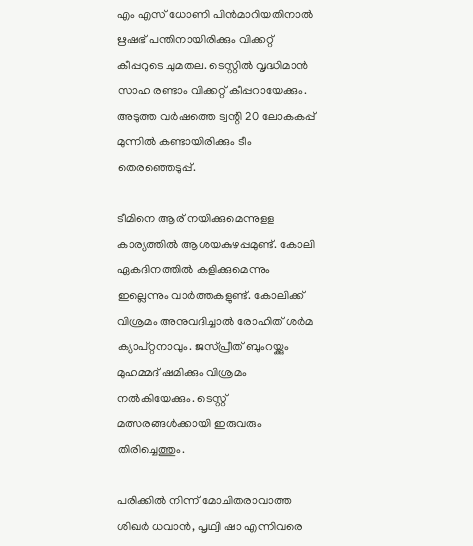എം എസ് ധോണി പിന്‍മാറിയതിനാല്‍ ഋഷഭ് പന്തിനായിരിക്കും വിക്കറ്റ് കീപ്പറുടെ ചുമതല. ടെസ്റ്റില്‍ വൃദ്ധിമാന്‍ സാഹ രണ്ടാം വിക്കറ്റ് കീപ്പറായേക്കും. അടുത്ത വര്‍ഷത്തെ ട്വന്റി 20 ലോകകപ്പ് മുന്നില്‍ കണ്ടായിരിക്കും ടീം തെരഞ്ഞെടുപ്പ്.

ടീമിനെ ആര് നയിക്കുമെന്നുളള കാര്യത്തില്‍ ആശയകുഴപ്പമുണ്ട്. കോലി ഏകദിനത്തില്‍ കളിക്കുമെന്നും ഇല്ലെന്നും വാര്‍ത്തകളുണ്ട്. കോലിക്ക് വിശ്രമം അനുവദിച്ചാല്‍ രോഹിത് ശര്‍മ ക്യാപ്റ്റനാവും. ജസ്പ്രീത് ബുംറയ്ക്കും മുഹമ്മദ് ഷമിക്കും വിശ്രമം നല്‍കിയേക്കും. ടെസ്റ്റ് മത്സരങ്ങള്‍ക്കായി ഇരുവരും തിരിച്ചെത്തും.

പരിക്കില്‍ നിന്ന് മോചിതരാവാത്ത ശിഖര്‍ ധവാന്‍, പൃഥ്വി ഷാ എന്നിവരെ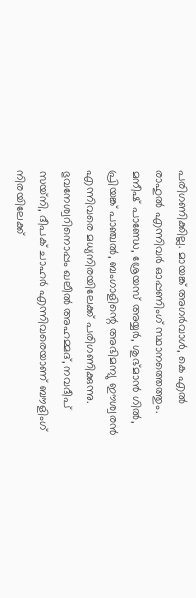പരിഗണിക്കില്ല. മായങ്ക് അഗര്‍വാള്‍, കെ എല്‍ രാഹുല്‍ എന്നിവര്‍ ഓപ്പണിംഗ് സ്ഥാനത്തെത്തും. മനീഷ് പാണ്ഡേ, ശ്രേയസ് അയ്യര്‍, ശുഭ്മാന്‍ ഗില്‍, പ്രിയങ്ക് പാഞ്ചല്‍, ബംഗാളിന്റെ അഭിമന്യു ഈശ്വരന്‍ എന്നിവരെ മധ്യനിരയിലേക്ക് പരിഗണിക്കുന്നു. ഭുവനേശ്വറിനൊപ്പം ഖലീല്‍ അഹമ്മദ്, നവദീപ് സയ്‌നി, ദീപക് ചാഹര്‍ എന്നിവരെയാണ് ബൗളിംഗ് നിരയിലേക്ക്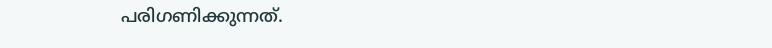പരിഗണിക്കുന്നത്.